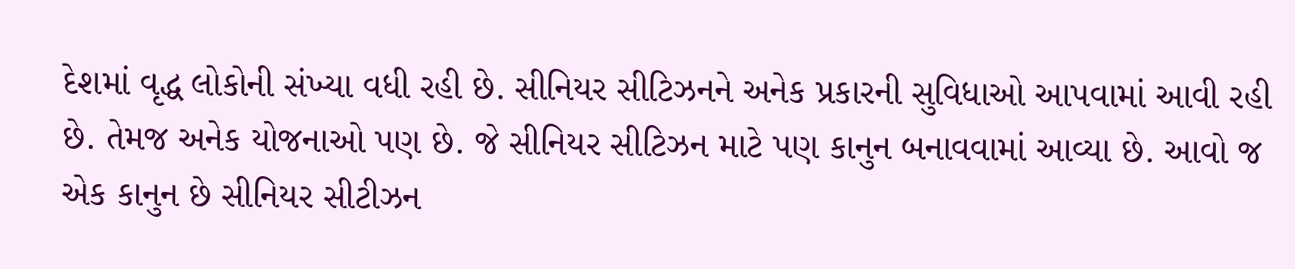દેશમાં વૃદ્ધ લોકોની સંખ્યા વધી રહી છે. સીનિયર સીટિઝનને અનેક પ્રકારની સુવિધાઓ આપવામાં આવી રહી છે. તેમજ અનેક યોજનાઓ પણ છે. જે સીનિયર સીટિઝન માટે પણ કાનુન બનાવવામાં આવ્યા છે. આવો જ એક કાનુન છે સીનિયર સીટીઝન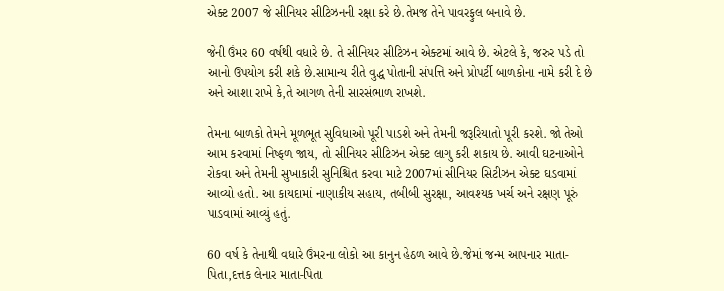એક્ટ 2007 જે સીનિયર સીટિઝનની રક્ષા કરે છે.તેમજ તેને પાવરફુલ બનાવે છે.

જેની ઉંમર 60 વર્ષથી વધારે છે. તે સીનિયર સીટિઝન એક્ટમાં આવે છે. એટલે કે, જરુર પડે તો આનો ઉપયોગ કરી શકે છે.સામાન્ય રીતે વુદ્ધ પોતાની સંપત્તિ અને પ્રોપર્ટી બાળકોના નામે કરી દે છે અને આશા રાખે કે,તે આગળ તેની સારસંભાળ રાખશે.

તેમના બાળકો તેમને મૂળભૂત સુવિધાઓ પૂરી પાડશે અને તેમની જરૂરિયાતો પૂરી કરશે. જો તેઓ આમ કરવામાં નિષ્ફળ જાય, તો સીનિયર સીટિઝન એક્ટ લાગુ કરી શકાય છે. આવી ઘટનાઓને રોકવા અને તેમની સુખાકારી સુનિશ્ચિત કરવા માટે 2007માં સીનિયર સિટીઝન એક્ટ ઘડવામાં આવ્યો હતો. આ કાયદામાં નાણાકીય સહાય, તબીબી સુરક્ષા, આવશ્યક ખર્ચ અને રક્ષણ પૂરું પાડવામાં આવ્યું હતું.

60 વર્ષ કે તેનાથી વધારે ઉંમરના લોકો આ કાનુન હેઠળ આવે છે.જેમાં જન્મ આપનાર માતા-પિતા,દત્તક લેનાર માતા-પિતા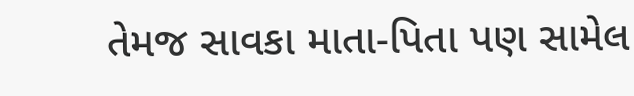તેમજ સાવકા માતા-પિતા પણ સામેલ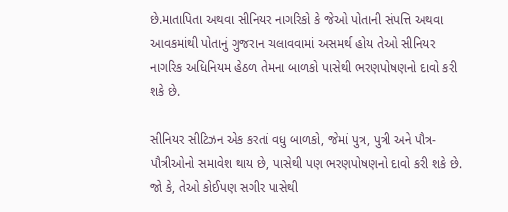છે.માતાપિતા અથવા સીનિયર નાગરિકો કે જેઓ પોતાની સંપત્તિ અથવા આવકમાંથી પોતાનું ગુજરાન ચલાવવામાં અસમર્થ હોય તેઓ સીનિયર નાગરિક અધિનિયમ હેઠળ તેમના બાળકો પાસેથી ભરણપોષણનો દાવો કરી શકે છે.

સીનિયર સીટિઝન એક કરતાં વધુ બાળકો, જેમાં પુત્ર, પુત્રી અને પૌત્ર-પૌત્રીઓનો સમાવેશ થાય છે, પાસેથી પણ ભરણપોષણનો દાવો કરી શકે છે. જો કે, તેઓ કોઈપણ સગીર પાસેથી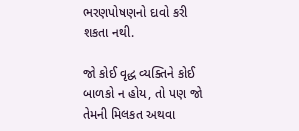ભરણપોષણનો દાવો કરી શકતા નથી.

જો કોઈ વૃદ્ધ વ્યક્તિને કોઈ બાળકો ન હોય, તો પણ જો તેમની મિલકત અથવા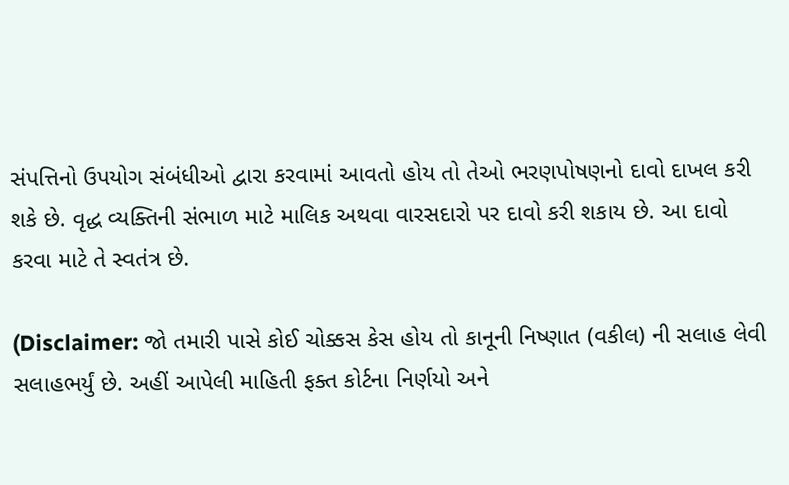સંપત્તિનો ઉપયોગ સંબંધીઓ દ્વારા કરવામાં આવતો હોય તો તેઓ ભરણપોષણનો દાવો દાખલ કરી શકે છે. વૃદ્ધ વ્યક્તિની સંભાળ માટે માલિક અથવા વારસદારો પર દાવો કરી શકાય છે. આ દાવો કરવા માટે તે સ્વતંત્ર છે.

(Disclaimer: જો તમારી પાસે કોઈ ચોક્કસ કેસ હોય તો કાનૂની નિષ્ણાત (વકીલ) ની સલાહ લેવી સલાહભર્યું છે. અહીં આપેલી માહિતી ફક્ત કોર્ટના નિર્ણયો અને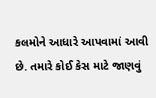કલમોને આધારે આપવામાં આવી છે. તમારે કોઈ કેસ માટે જાણવું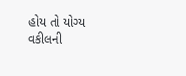હોય તો યોગ્ય વકીલની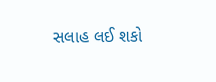સલાહ લઈ શકો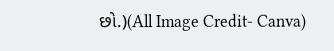છો.)(All Image Credit- Canva)